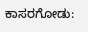ಕಾಸರಗೋಡು: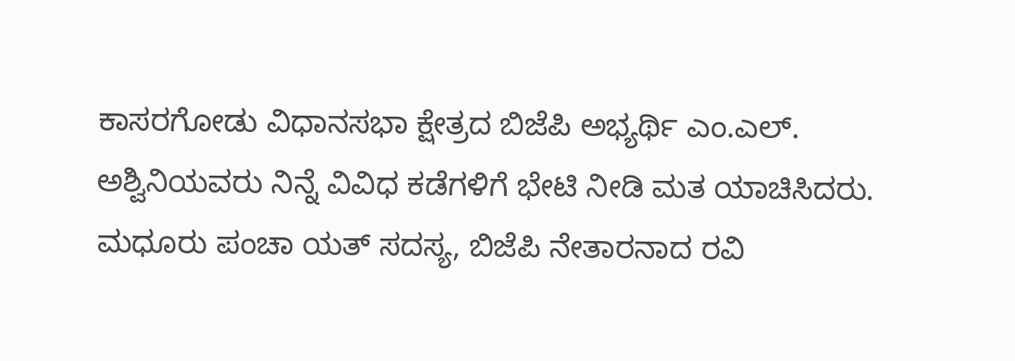ಕಾಸರಗೋಡು ವಿಧಾನಸಭಾ ಕ್ಷೇತ್ರದ ಬಿಜೆಪಿ ಅಭ್ಯರ್ಥಿ ಎಂ.ಎಲ್. ಅಶ್ವಿನಿಯವರು ನಿನ್ನೆ ವಿವಿಧ ಕಡೆಗಳಿಗೆ ಭೇಟಿ ನೀಡಿ ಮತ ಯಾಚಿಸಿದರು. ಮಧೂರು ಪಂಚಾ ಯತ್ ಸದಸ್ಯ, ಬಿಜೆಪಿ ನೇತಾರನಾದ ರವಿ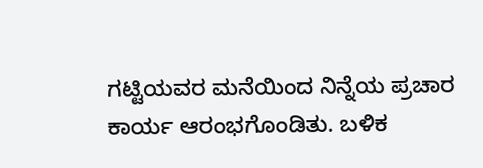ಗಟ್ಟಿಯವರ ಮನೆಯಿಂದ ನಿನ್ನೆಯ ಪ್ರಚಾರ ಕಾರ್ಯ ಆರಂಭಗೊಂಡಿತು. ಬಳಿಕ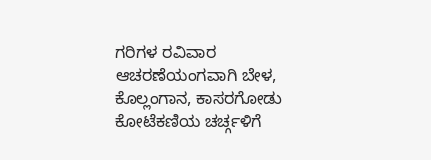ಗರಿಗಳ ರವಿವಾರ ಆಚರಣೆಯಂಗವಾಗಿ ಬೇಳ, ಕೊಲ್ಲಂಗಾನ, ಕಾಸರಗೋಡು ಕೋಟೆಕಣಿಯ ಚರ್ಚ್ಗಳಿಗೆ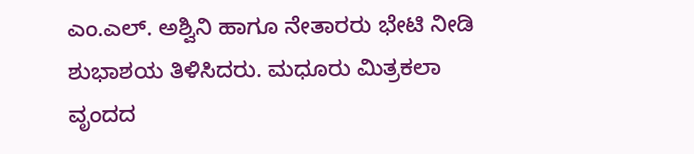ಎಂ.ಎಲ್. ಅಶ್ವಿನಿ ಹಾಗೂ ನೇತಾರರು ಭೇಟಿ ನೀಡಿ ಶುಭಾಶಯ ತಿಳಿಸಿದರು. ಮಧೂರು ಮಿತ್ರಕಲಾ ವೃಂದದ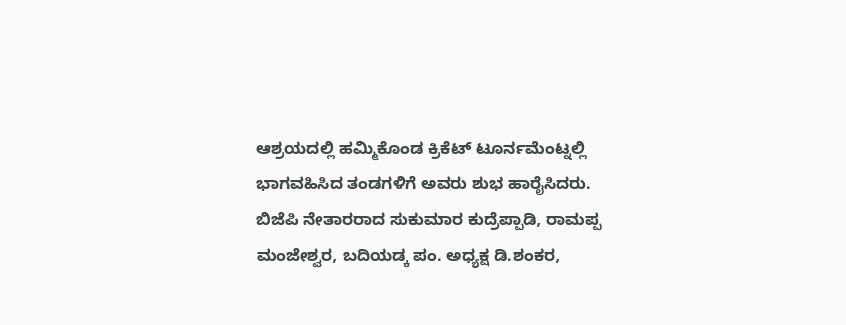ಆಶ್ರಯದಲ್ಲಿ ಹಮ್ಮಿಕೊಂಡ ಕ್ರಿಕೆಟ್ ಟೂರ್ನಮೆಂಟ್ನಲ್ಲಿ ಭಾಗವಹಿಸಿದ ತಂಡಗಳಿಗೆ ಅವರು ಶುಭ ಹಾರೈಸಿದರು. ಬಿಜೆಪಿ ನೇತಾರರಾದ ಸುಕುಮಾರ ಕುದ್ರೆಪ್ಪಾಡಿ, ರಾಮಪ್ಪ ಮಂಜೇಶ್ವರ, ಬದಿಯಡ್ಕ ಪಂ. ಅಧ್ಯಕ್ಷ ಡಿ.ಶಂಕರ,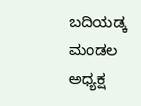ಬದಿಯಡ್ಕ ಮಂಡಲ ಅಧ್ಯಕ್ಷ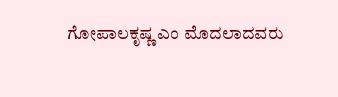ಗೋಪಾಲಕೃಷ್ಣ ಎಂ ಮೊದಲಾದವರು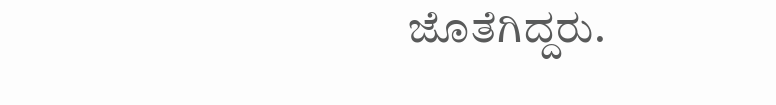ಜೊತೆಗಿದ್ದರು.